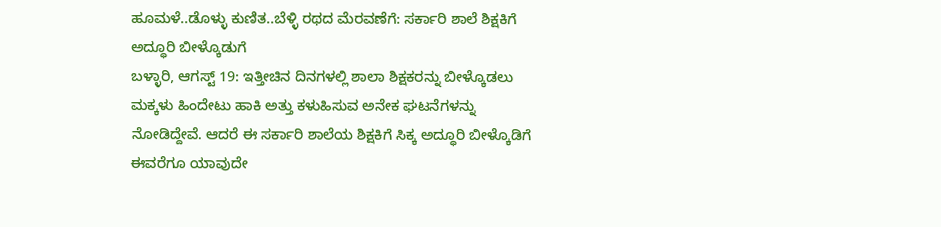ಹೂಮಳೆ..ಡೊಳ್ಳು ಕುಣಿತ..ಬೆಳ್ಳಿ ರಥದ ಮೆರವಣೆಗೆ: ಸರ್ಕಾರಿ ಶಾಲೆ ಶಿಕ್ಷಕಿಗೆ ಅದ್ಧೂರಿ ಬೀಳ್ಕೊಡುಗೆ
ಬಳ್ಳಾರಿ, ಆಗಸ್ಟ್ 19: ಇತ್ತೀಚಿನ ದಿನಗಳಲ್ಲಿ ಶಾಲಾ ಶಿಕ್ಷಕರನ್ನು ಬೀಳ್ಕೊಡಲು ಮಕ್ಕಳು ಹಿಂದೇಟು ಹಾಕಿ ಅತ್ತು ಕಳುಹಿಸುವ ಅನೇಕ ಘಟನೆಗಳನ್ನು ನೋಡಿದ್ದೇವೆ. ಆದರೆ ಈ ಸರ್ಕಾರಿ ಶಾಲೆಯ ಶಿಕ್ಷಕಿಗೆ ಸಿಕ್ಕ ಅದ್ಧೂರಿ ಬೀಳ್ಕೊಡಿಗೆ ಈವರೆಗೂ ಯಾವುದೇ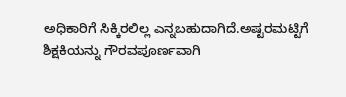ಅಧಿಕಾರಿಗೆ ಸಿಕ್ಕಿರಲಿಲ್ಲ ಎನ್ನಬಹುದಾಗಿದೆ.ಅಷ್ಟರಮಟ್ಟಿಗೆ ಶಿಕ್ಷಕಿಯನ್ನು ಗೌರವಪೂರ್ಣವಾಗಿ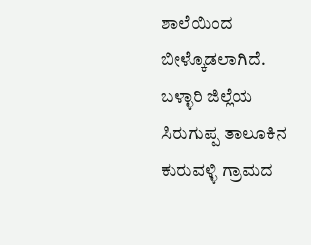ಶಾಲೆಯಿಂದ ಬೀಳ್ಕೊಡಲಾಗಿದೆ.
ಬಳ್ಳಾರಿ ಜಿಲ್ಲೆಯ ಸಿರುಗುಪ್ಪ ತಾಲೂಕಿನ ಕುರುವಳ್ಳಿ ಗ್ರಾಮದ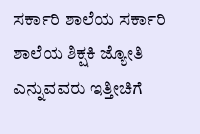ಸರ್ಕಾರಿ ಶಾಲೆಯ ಸರ್ಕಾರಿ ಶಾಲೆಯ ಶಿಕ್ಷಕಿ ಜ್ಯೋತಿ ಎನ್ನುವವರು ಇತ್ತೀಚಿಗೆ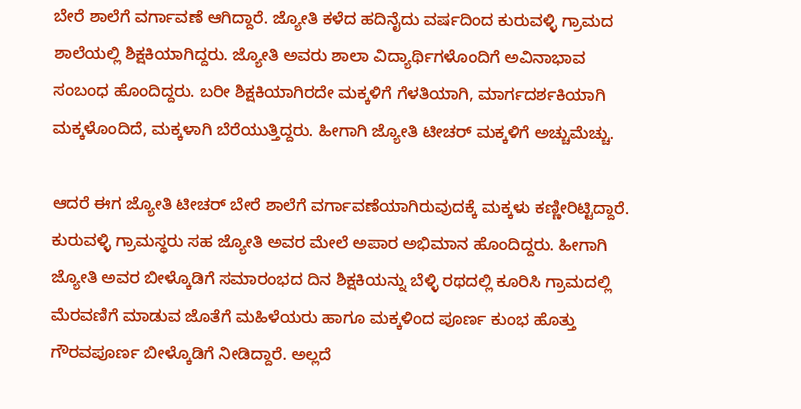ಬೇರೆ ಶಾಲೆಗೆ ವರ್ಗಾವಣೆ ಆಗಿದ್ದಾರೆ. ಜ್ಯೋತಿ ಕಳೆದ ಹದಿನೈದು ವರ್ಷದಿಂದ ಕುರುವಳ್ಳಿ ಗ್ರಾಮದ ಶಾಲೆಯಲ್ಲಿ ಶಿಕ್ಷಕಿಯಾಗಿದ್ದರು. ಜ್ಯೋತಿ ಅವರು ಶಾಲಾ ವಿದ್ಯಾರ್ಥಿಗಳೊಂದಿಗೆ ಅವಿನಾಭಾವ ಸಂಬಂಧ ಹೊಂದಿದ್ದರು. ಬರೀ ಶಿಕ್ಷಕಿಯಾಗಿರದೇ ಮಕ್ಕಳಿಗೆ ಗೆಳತಿಯಾಗಿ, ಮಾರ್ಗದರ್ಶಕಿಯಾಗಿ ಮಕ್ಕಳೊಂದಿದೆ, ಮಕ್ಕಳಾಗಿ ಬೆರೆಯುತ್ತಿದ್ದರು. ಹೀಗಾಗಿ ಜ್ಯೋತಿ ಟೀಚರ್ ಮಕ್ಕಳಿಗೆ ಅಚ್ಚುಮೆಚ್ಚು.

ಆದರೆ ಈಗ ಜ್ಯೋತಿ ಟೀಚರ್ ಬೇರೆ ಶಾಲೆಗೆ ವರ್ಗಾವಣೆಯಾಗಿರುವುದಕ್ಕೆ ಮಕ್ಕಳು ಕಣ್ಣೀರಿಟ್ಟಿದ್ದಾರೆ. ಕುರುವಳ್ಳಿ ಗ್ರಾಮಸ್ಥರು ಸಹ ಜ್ಯೋತಿ ಅವರ ಮೇಲೆ ಅಪಾರ ಅಭಿಮಾನ ಹೊಂದಿದ್ದರು. ಹೀಗಾಗಿ ಜ್ಯೋತಿ ಅವರ ಬೀಳ್ಕೊಡಿಗೆ ಸಮಾರಂಭದ ದಿನ ಶಿಕ್ಷಕಿಯನ್ನು ಬೆಳ್ಳಿ ರಥದಲ್ಲಿ ಕೂರಿಸಿ ಗ್ರಾಮದಲ್ಲಿ ಮೆರವಣಿಗೆ ಮಾಡುವ ಜೊತೆಗೆ ಮಹಿಳೆಯರು ಹಾಗೂ ಮಕ್ಕಳಿಂದ ಪೂರ್ಣ ಕುಂಭ ಹೊತ್ತು ಗೌರವಪೂರ್ಣ ಬೀಳ್ಕೊಡಿಗೆ ನೀಡಿದ್ದಾರೆ. ಅಲ್ಲದೆ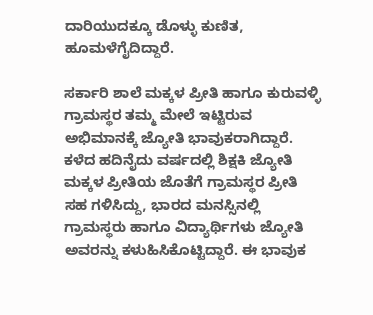ದಾರಿಯುದಕ್ಕೂ ಡೊಳ್ಳು ಕುಣಿತ, ಹೂಮಳೆಗೈದಿದ್ದಾರೆ.

ಸರ್ಕಾರಿ ಶಾಲೆ ಮಕ್ಕಳ ಪ್ರೀತಿ ಹಾಗೂ ಕುರುವಳ್ಳಿ ಗ್ರಾಮಸ್ಥರ ತಮ್ಮ ಮೇಲೆ ಇಟ್ಟಿರುವ ಅಭಿಮಾನಕ್ಕೆ ಜ್ಯೋತಿ ಭಾವುಕರಾಗಿದ್ದಾರೆ. ಕಳೆದ ಹದಿನೈದು ವರ್ಷದಲ್ಲಿ ಶಿಕ್ಷಕಿ ಜ್ಯೋತಿ ಮಕ್ಕಳ ಪ್ರೀತಿಯ ಜೊತೆಗೆ ಗ್ರಾಮಸ್ಥರ ಪ್ರೀತಿ ಸಹ ಗಳಿಸಿದ್ದು, ಭಾರದ ಮನಸ್ಸಿನಲ್ಲಿ ಗ್ರಾಮಸ್ಥರು ಹಾಗೂ ವಿದ್ಯಾರ್ಥಿಗಳು ಜ್ಯೋತಿ ಅವರನ್ನು ಕಳುಹಿಸಿಕೊಟ್ಟಿದ್ದಾರೆ. ಈ ಭಾವುಕ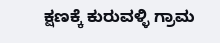ಕ್ಷಣಕ್ಕೆ ಕುರುವಳ್ಳಿ ಗ್ರಾಮ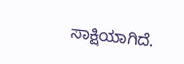ಸಾಕ್ಷಿಯಾಗಿದೆ.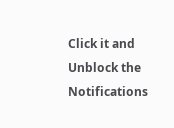Click it and Unblock the Notifications